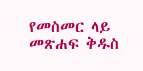የመስመር ላይ መጽሐፍ ቅዱስ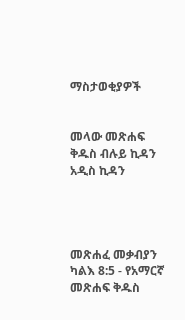ማስታወቂያዎች


መላው መጽሐፍ ቅዱስ ብሉይ ኪዳን አዲስ ኪዳን




መጽሐፈ መቃብያን ካልእ 8:5 - የአማርኛ መጽሐፍ ቅዱስ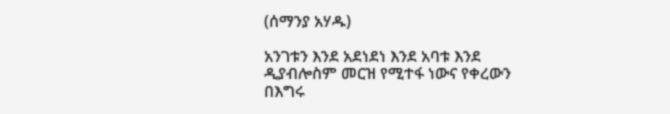(ሰማንያ አሃዱ)

አንገቱን እንደ አደነደነ እንደ አባቱ እንደ ዲያብሎስም መርዝ የሚተፋ ነውና የቀረውን በእግሩ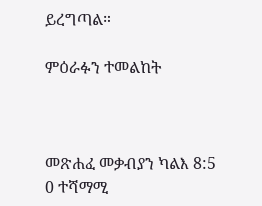ይረግጣል።

ምዕራፉን ተመልከት



መጽሐፈ መቃብያን ካልእ 8:5
0 ተሻማሚ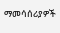ማመሳሰሪያዎች